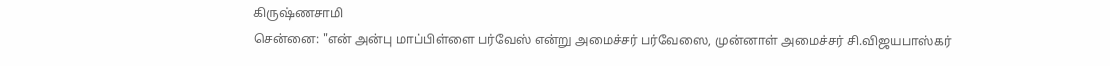கிருஷ்ணசாமி
சென்னை: "என் அன்பு மாப்பிள்ளை பர்வேஸ் என்று அமைச்சர் பர்வேஸை, முன்னாள் அமைச்சர் சி.விஜயபாஸ்கர்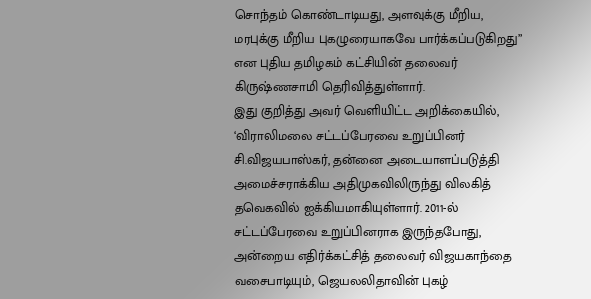சொந்தம் கொண்டாடியது, அளவுக்கு மீறிய, மரபுக்கு மீறிய புகழுரையாகவே பார்க்கப்படுகிறது” என புதிய தமிழகம் கட்சியின் தலைவர் கிருஷ்ணசாமி தெரிவித்துள்ளார்.
இது குறித்து அவர் வெளியிட்ட அறிக்கையில், ‘விராலிமலை சட்டப்பேரவை உறுப்பினர் சி.விஜயபாஸ்கர், தன்னை அடையாளப்படுத்தி அமைச்சராக்கிய அதிமுகவிலிருந்து விலகித் தவெகவில் ஐக்கியமாகியுள்ளார். 2011-ல் சட்டப்பேரவை உறுப்பினராக இருந்தபோது, அன்றைய எதிர்க்கட்சித் தலைவர் விஜயகாந்தை வசைபாடியும், ஜெயலலிதாவின் புகழ்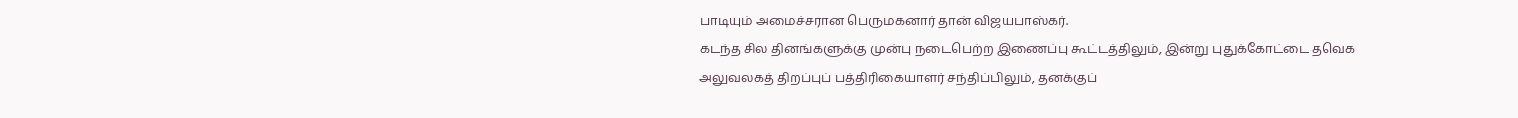பாடியும் அமைச்சரான பெருமகனார் தான் விஜயபாஸ்கர்.
கடந்த சில தினங்களுக்கு முன்பு நடைபெற்ற இணைப்பு கூட்டத்திலும், இன்று புதுக்கோட்டை தவெக அலுவலகத் திறப்புப் பத்திரிகையாளர் சந்திப்பிலும், தனக்குப்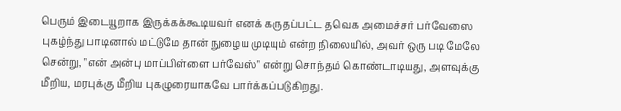பெரும் இடையூறாக இருக்கக்கூடியவர் எனக் கருதப்பட்ட தவெக அமைச்சர் பர்வேஸை புகழ்ந்து பாடினால் மட்டுமே தான் நுழைய முடியும் என்ற நிலையில், அவர் ஒரு படி மேலே சென்று, "என் அன்பு மாப்பிள்ளை பர்வேஸ்" என்று சொந்தம் கொண்டாடியது, அளவுக்கு மீறிய, மரபுக்கு மீறிய புகழுரையாகவே பார்க்கப்படுகிறது.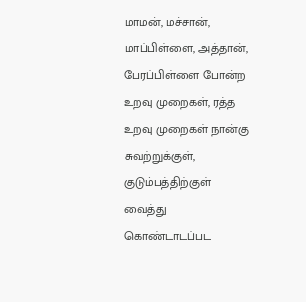மாமன், மச்சான், மாப்பிள்ளை, அத்தான், பேரப்பிள்ளை போன்ற உறவு முறைகள், ரத்த உறவு முறைகள் நான்கு சுவற்றுக்குள், குடும்பத்திற்குள் வைத்து கொண்டாடப்பட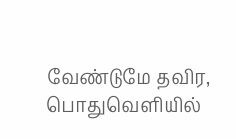வேண்டுமே தவிர, பொதுவெளியில்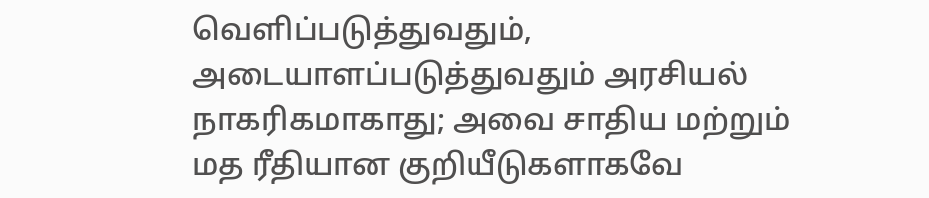வெளிப்படுத்துவதும், அடையாளப்படுத்துவதும் அரசியல் நாகரிகமாகாது; அவை சாதிய மற்றும் மத ரீதியான குறியீடுகளாகவே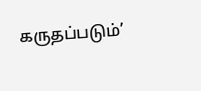கருதப்படும்’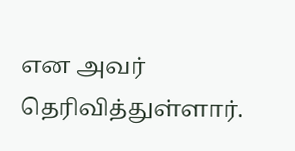என அவர் தெரிவித்துள்ளார்.